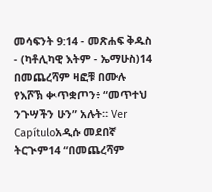መሳፍንት 9:14 - መጽሐፍ ቅዱስ - (ካቶሊካዊ እትም - ኤማሁስ)14 በመጨረሻም ዛፎቹ በሙሉ የእሾኽ ቊጥቋጦን፥ “መጥተህ ንጉሣችን ሁን” አሉት። Ver Capítuloአዲሱ መደበኛ ትርጒም14 “በመጨረሻም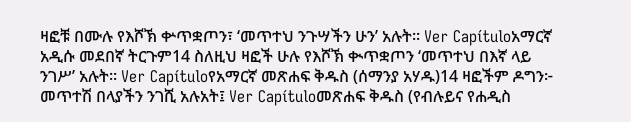ዛፎቹ በሙሉ የእሾኽ ቍጥቋጦን፣ ‘መጥተህ ንጉሣችን ሁን’ አሉት። Ver Capítuloአማርኛ አዲሱ መደበኛ ትርጉም14 ስለዚህ ዛፎች ሁሉ የእሾኽ ቊጥቋጦን ‘መጥተህ በእኛ ላይ ንገሥ’ አሉት። Ver Capítuloየአማርኛ መጽሐፍ ቅዱስ (ሰማንያ አሃዱ)14 ዛፎችም ዶግን፦ መጥተሽ በላያችን ንገሺ አሉአት፤ Ver Capítuloመጽሐፍ ቅዱስ (የብሉይና የሐዲስ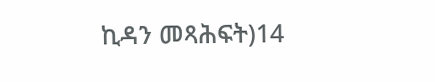ኪዳን መጻሕፍት)14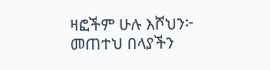ዛፎችም ሁሉ እሾህን፦ መጠተህ በላያችን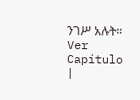ንገሥ አሉት። Ver Capítulo |